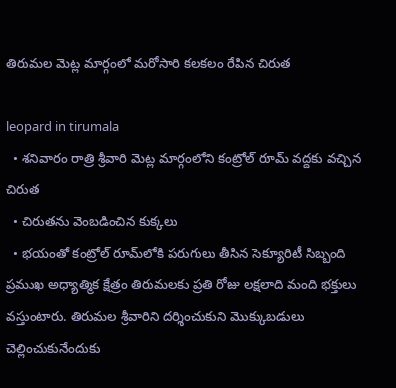తిరుమల మెట్ల మార్గంలో మరోసారి కలకలం రేపిన చిరుత

leopard in tirumala
  • శనివారం రాత్రి శ్రీవారి మెట్ల మార్గంలోని కంట్రోల్ రూమ్ వద్దకు వచ్చిన చిరుత
  • చిరుతను వెంబడించిన కుక్కలు
  • భయంతో కంట్రోల్ రూమ్‌లోకి పరుగులు తీసిన సెక్యూరిటీ సిబ్బంది
ప్రముఖ అధ్యాత్మిక క్షేత్రం తిరుమలకు ప్రతి రోజు లక్షలాది మంది భక్తులు వస్తుంటారు. తిరుమల శ్రీవారిని దర్శించుకుని మొక్కుబడులు చెల్లించుకునేందుకు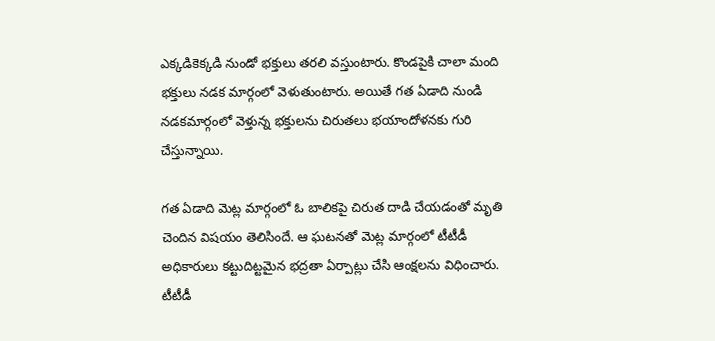ఎక్కడికెక్కడి నుండో భక్తులు తరలి వస్తుంటారు. కొండపైకి చాలా మంది భక్తులు నడక మార్గంలో వెళుతుంటారు. అయితే గత ఏడాది నుండి నడకమార్గంలో వెళ్తున్న భక్తులను చిరుతలు భయాందోళనకు గురి చేస్తున్నాయి.

గత ఏడాది మెట్ల మార్గంలో ఓ బాలికపై చిరుత దాడి చేయడంతో మృతి చెందిన విషయం తెలిసిందే. ఆ ఘటనతో మెట్ల మార్గంలో టీటీడీ అధికారులు కట్టుదిట్టమైన భద్రతా ఏర్పాట్లు చేసి ఆంక్షలను విధించారు. టీటీడీ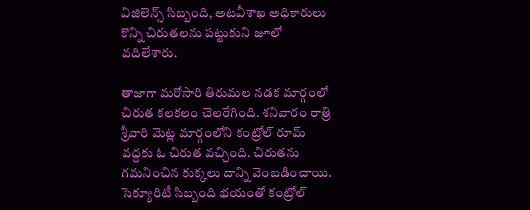విజిలెన్స్ సిబ్బంది, అటవీశాఖ అధికారులు కొన్ని చిరుతలను పట్టుకుని జూలో వదిలేశారు.

తాజాగా మరోసారి తిరుమల నడక మార్గంలో చిరుత కలకలం చెలరేగింది. శనివారం రాత్రి శ్రీవారి మెట్ల మార్గంలోని కంట్రోల్ రూమ్ వద్దకు ఓ చిరుత వచ్చింది. చిరుతను గమనించిన కుక్కలు దాన్ని వెంబడించాయి. సెక్యూరిటీ సిబ్బంది భయంతో కంట్రోల్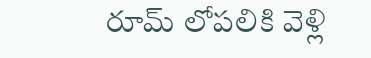రూమ్ లోపలికి వెళ్లి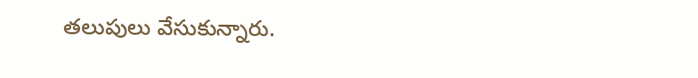తలుపులు వేసుకున్నారు.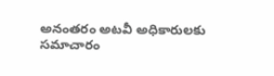అనంతరం అటవీ అధికారులకు సమాచారం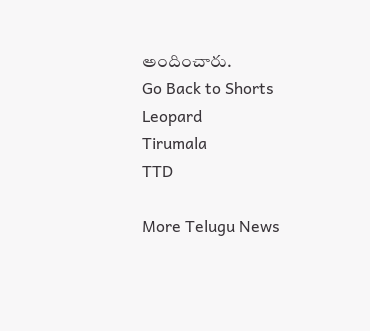అందించారు.
Go Back to Shorts
Leopard
Tirumala
TTD

More Telugu News